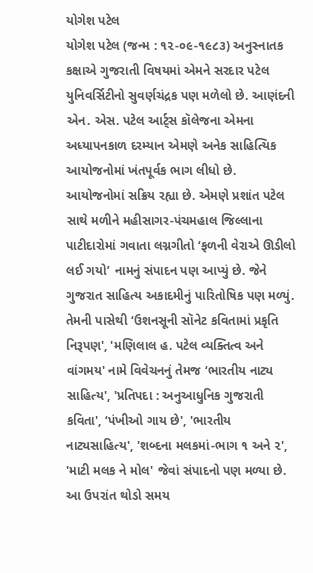યોગેશ પટેલ
યોગેશ પટેલ (જન્મ : ૧૨-૦૯-૧૯૮૩) અનુસ્નાતક કક્ષાએ ગુજરાતી વિષયમાં એમને સરદાર પટેલ યુનિવર્સિટીનો સુવર્ણચંદ્રક પણ મળેલો છે. આણંદની એન. એસ. પટેલ આર્ટ્સ કૉલેજના એમના અધ્યાપનકાળ દરમ્યાન એમણે અનેક સાહિત્યિક આયોજનોમાં ખંતપૂર્વક ભાગ લીધો છે. આયોજનોમાં સક્રિય રહ્યા છે. એમણે પ્રશાંત પટેલ સાથે મળીને મહીસાગર-પંચમહાલ જિલ્લાના પાટીદારોમાં ગવાતા લગ્નગીતો ‘ફળની વેરાએ ઊડીલો લઈ ગયો’ નામનું સંપાદન પણ આપ્યું છે. જેને ગુજરાત સાહિત્ય અકાદમીનું પારિતોષિક પણ મળ્યું. તેમની પાસેથી ‘ઉશનસૂની સૉનેટ કવિતામાં પ્રકૃતિ નિરૂપણ', 'મણિલાલ હ. પટેલ વ્યક્તિત્વ અને વાંગમય' નામે વિવેચનનું તેમજ ‘ભારતીય નાટ્ય સાહિત્ય', 'પ્રતિપદા : અનુઆધુનિક ગુજરાતી કવિતા', ‘પંખીઓ ગાય છે', 'ભારતીય નાટ્યસાહિત્ય', 'શબ્દના મલકમાં-ભાગ ૧ અને ૨', 'માટી મલક ને મોલ' જેવાં સંપાદનો પણ મળ્યા છે. આ ઉપરાંત થોડો સમય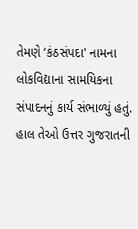તેમણે ‘કંઠસંપદા' નામના લોકવિદ્યાના સામયિકના સંપાદનનું કાર્ય સંભાળ્યું હતું. હાલ તેઓ ઉત્તર ગુજરાતની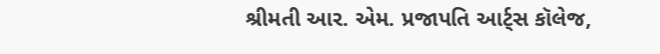શ્રીમતી આર. એમ. પ્રજાપતિ આર્ટ્સ કૉલેજ,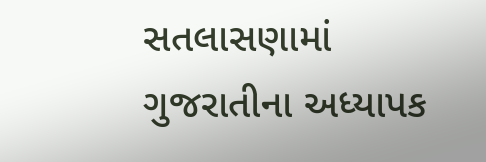સતલાસણામાં ગુજરાતીના અધ્યાપક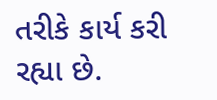તરીકે કાર્ય કરી રહ્યા છે.